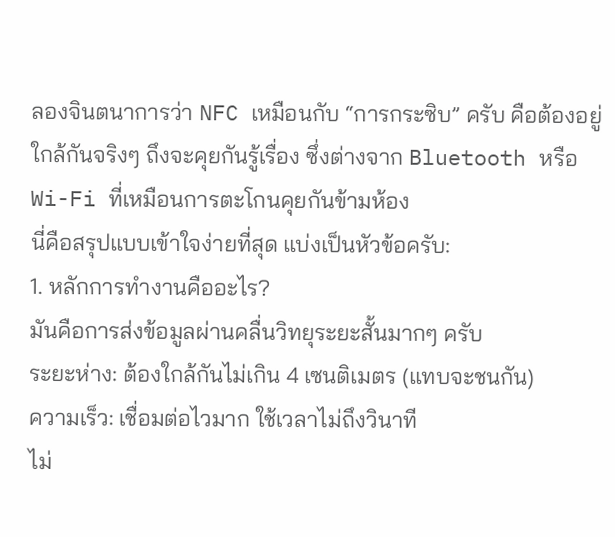ลองจินตนาการว่า NFC เหมือนกับ “การกระซิบ” ครับ คือต้องอยู่ใกล้กันจริงๆ ถึงจะคุยกันรู้เรื่อง ซึ่งต่างจาก Bluetooth หรือ Wi-Fi ที่เหมือนการตะโกนคุยกันข้ามห้อง
นี่คือสรุปแบบเข้าใจง่ายที่สุด แบ่งเป็นหัวข้อครับ:
1. หลักการทำงานคืออะไร?
มันคือการส่งข้อมูลผ่านคลื่นวิทยุระยะสั้นมากๆ ครับ
ระยะห่าง: ต้องใกล้กันไม่เกิน 4 เซนติเมตร (แทบจะชนกัน)
ความเร็ว: เชื่อมต่อไวมาก ใช้เวลาไม่ถึงวินาที
ไม่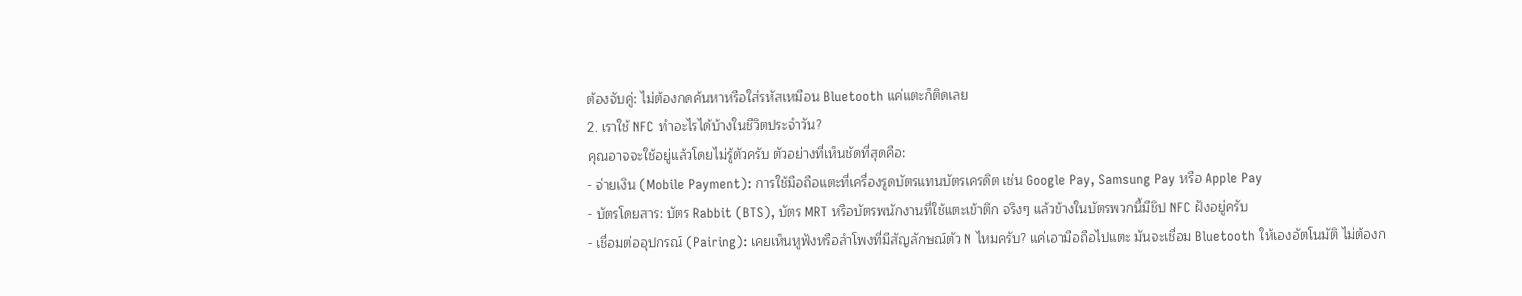ต้องจับคู่: ไม่ต้องกดค้นหาหรือใส่รหัสเหมือน Bluetooth แค่แตะก็ติดเลย
2. เราใช้ NFC ทำอะไรได้บ้างในชีวิตประจำวัน?
คุณอาจจะใช้อยู่แล้วโดยไม่รู้ตัวครับ ตัวอย่างที่เห็นชัดที่สุดคือ:
- จ่ายเงิน (Mobile Payment): การใช้มือถือแตะที่เครื่องรูดบัตรแทนบัตรเครดิต เช่น Google Pay, Samsung Pay หรือ Apple Pay
- บัตรโดยสาร: บัตร Rabbit (BTS), บัตร MRT หรือบัตรพนักงานที่ใช้แตะเข้าตึก จริงๆ แล้วข้างในบัตรพวกนี้มีชิป NFC ฝังอยู่ครับ
- เชื่อมต่ออุปกรณ์ (Pairing): เคยเห็นหูฟังหรือลำโพงที่มีสัญลักษณ์ตัว N ไหมครับ? แค่เอามือถือไปแตะ มันจะเชื่อม Bluetooth ให้เองอัตโนมัติ ไม่ต้องก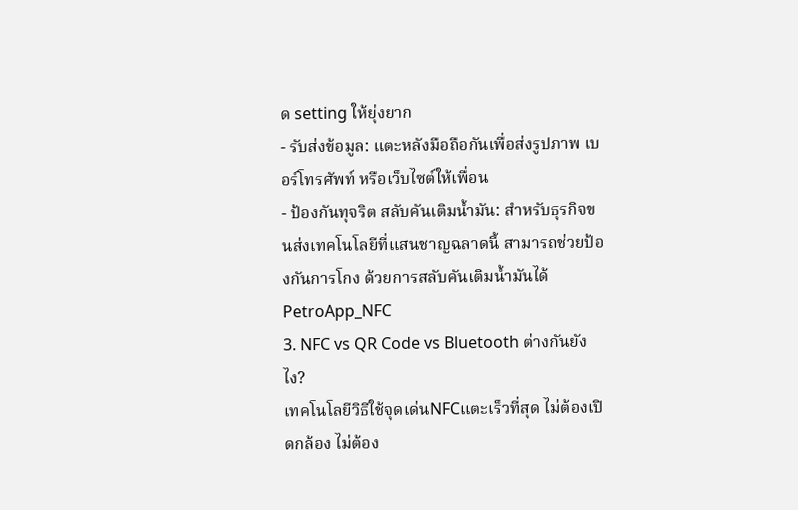ด setting ให้ยุ่งยาก
- รับส่งข้อมูล: แตะหลังมือถือกันเพื่อส่งรูปภาพ เบอร์โทรศัพท์ หรือเว็บไซต์ให้เพื่อน
- ป้องกันทุจริต สลับคันเติมน้ำมัน: สำหรับธุรกิจขนส่งเทคโนโลยีที่แสนชาญฉลาดนี้ สามารถช่วยป้องกันการโกง ด้วยการสลับคันเติมน้ำมันได้ PetroApp_NFC
3. NFC vs QR Code vs Bluetooth ต่างกันยังไง?
เทคโนโลยีวิธีใช้จุดเด่นNFCแตะเร็วที่สุด ไม่ต้องเปิดกล้อง ไม่ต้อง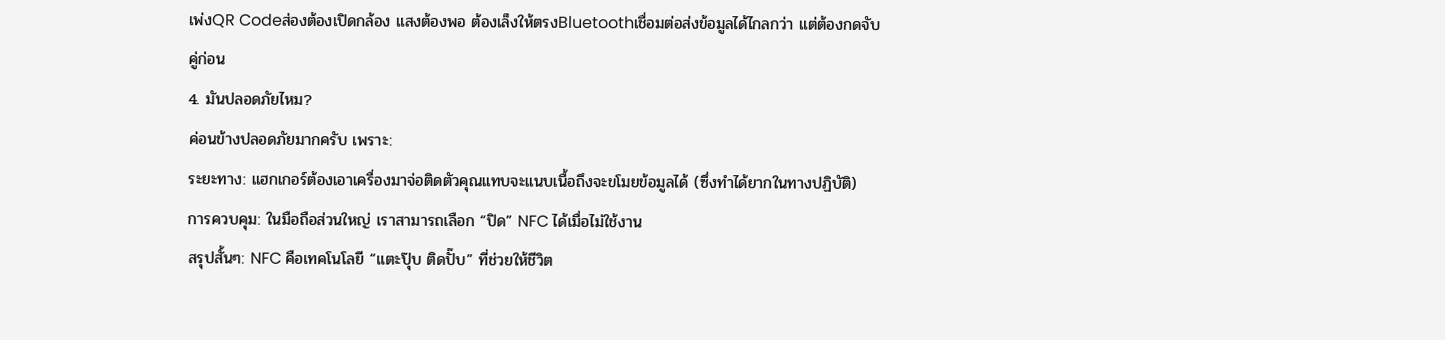เพ่งQR Codeส่องต้องเปิดกล้อง แสงต้องพอ ต้องเล็งให้ตรงBluetoothเชื่อมต่อส่งข้อมูลได้ไกลกว่า แต่ต้องกดจับคู่ก่อน
4. มันปลอดภัยไหม?
ค่อนข้างปลอดภัยมากครับ เพราะ:
ระยะทาง: แฮกเกอร์ต้องเอาเครื่องมาจ่อติดตัวคุณแทบจะแนบเนื้อถึงจะขโมยข้อมูลได้ (ซึ่งทำได้ยากในทางปฏิบัติ)
การควบคุม: ในมือถือส่วนใหญ่ เราสามารถเลือก “ปิด” NFC ได้เมื่อไม่ใช้งาน
สรุปสั้นๆ: NFC คือเทคโนโลยี “แตะปุ๊บ ติดปั๊บ” ที่ช่วยให้ชีวิต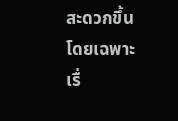สะดวกขึ้น โดยเฉพาะเรื่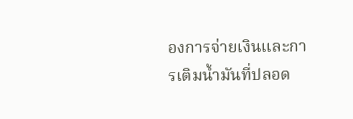องการจ่ายเงินและการเติมน้ำมันที่ปลอด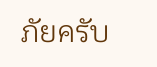ภัยครับ